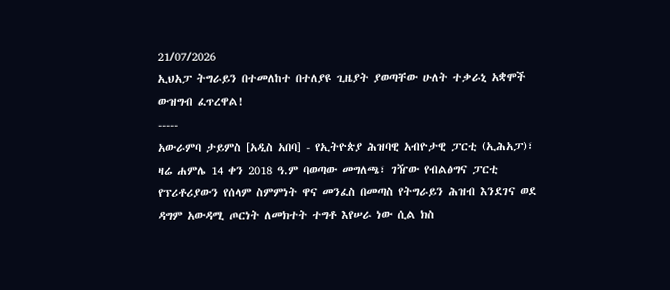21/07/2026
ኢህአፓ ትግራይን በተመለከተ በተለያዩ ጊዜያት ያወጣቸው ሁለት ተቃራኒ አቋሞች ውዝግብ ፈጥረዋል!
-----
አውራምባ ታይምስ [አዲስ አበባ] - የኢትዮጵያ ሕዝባዊ አብዮታዊ ፓርቲ (ኢሕአፓ)፣ ዛሬ ሐምሌ 14 ቀን 2018 ዓ.ም ባወጣው መግለጫ፣ ገዥው የብልፅግና ፓርቲ የፕሪቶሪያውን የሰላም ስምምነት ዋና መንፈስ በመጣስ የትግራይን ሕዝብ እንደገና ወደ ዳግም አውዳሚ ጦርነት ለመክተት ተግቶ እየሠራ ነው ሲል ክስ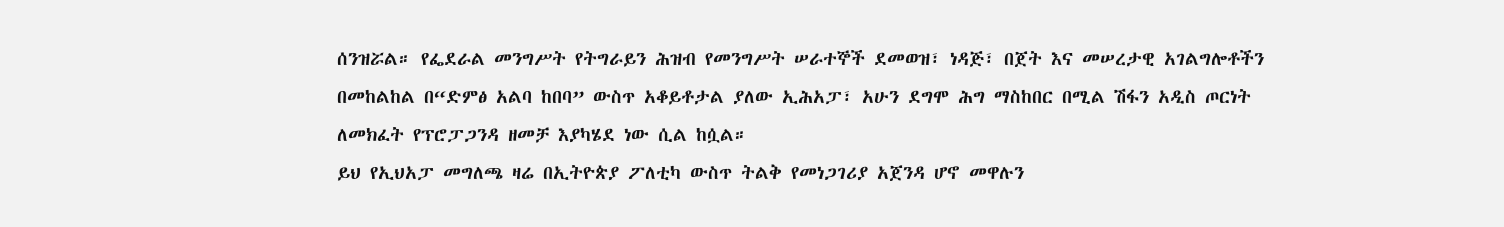ሰንዝሯል። የፌደራል መንግሥት የትግራይን ሕዝብ የመንግሥት ሠራተኞች ደመወዝ፣ ነዳጅ፣ በጀት እና መሠረታዊ አገልግሎቶችን በመከልከል በ“ድምፅ አልባ ከበባ” ውስጥ አቆይቶታል ያለው ኢሕአፓ፣ አሁን ደግሞ ሕግ ማስከበር በሚል ሽፋን አዲስ ጦርነት ለመክፈት የፕሮፓጋንዳ ዘመቻ እያካሄደ ነው ሲል ከሷል።
ይህ የኢህአፓ መግለጫ ዛሬ በኢትዮጵያ ፖለቲካ ውስጥ ትልቅ የመነጋገሪያ አጀንዳ ሆኖ መዋሉን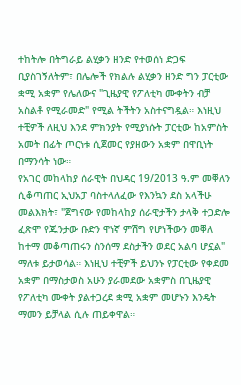ተከትሎ በትግራይ ልሂቃን ዘንድ የተወሰነ ድጋፍ ቢያስገኝለትም፣ በሌሎች የክልሉ ልሂቃን ዘንድ ግን ፓርቲው ቋሚ አቋም የሌለውና "ጊዜያዊ የፖለቲካ ሙቀትን ብቻ አስልቶ የሚራመድ" የሚል ትችትን አስተናግዷል። እነዚህ ተቺዎች ለዚህ እንደ ምክንያት የሚያነሱት ፓርቲው ከአምስት አመት በፊት ጦርነቱ ሲጀመር የያዘውን አቋም በዋቢነት በማንሳት ነው።
የአገር መከላከያ ሰራዊት በህዳር 19/2013 ዓ.ም መቐለን ሲቆጣጠር ኢህአፓ ባስተላለፈው የእንኳን ደስ አላችሁ መልእክት፣ "ጀግናው የመከላከያ ሰራዊታችን ታላቅ ተጋድሎ ፈጽሞ የጁንታው ቡድን ዋነኛ ምሽግ የሆነችውን መቐለ ከተማ መቆጣጠሩን ስንሰማ ደስታችን ወደር አልባ ሆኗል" ማለቱ ይታወሳል። እነዚህ ተቺዎች ይህንኑ የፓርቲው የቀደመ አቋም በማስታወስ አሁን ያራመደው አቋምስ በጊዜያዊ የፖለቲካ ሙቀት ያልተጋረደ ቋሚ አቋም መሆኑን እንዴት ማመን ይቻላል ሲሉ ጠይቀዋል።